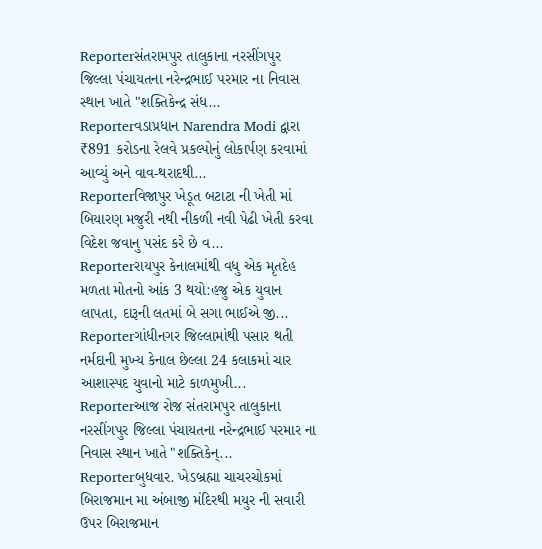Reporterસંતરામપુર તાલુકાના નરસીંગપુર જિલ્લા પંચાયતના નરેન્દ્રભાઈ પરમાર ના નિવાસ સ્થાન ખાતે "શક્તિકેન્દ્ર સંધ...
Reporterવડાપ્રધાન Narendra Modi દ્વારા ₹891 કરોડના રેલવે પ્રકલ્પોનું લોકાર્પણ કરવામાં આવ્યું અને વાવ-થરાદથી...
Reporterવિજાપુર ખેડૂત બટાટા ની ખેતી માં બિયારણ મજુરી નથી નીકળી નવી પેઢી ખેતી કરવા વિદેશ જવાનુ પસંદ કરે છે વ...
Reporterરાયપુર કેનાલમાંથી વધુ એક મૃતદેહ મળતા મોતનો આંક 3 થયો:હજુ એક યુવાન લાપતા, દારૂની લતમાં બે સગા ભાઈએ જી...
Reporterગાંધીનગર જિલ્લામાંથી પસાર થતી નર્મદાની મુખ્ય કેનાલ છેલ્લા 24 કલાકમાં ચાર આશાસ્પદ યુવાનો માટે કાળમુખી...
Reporterઆજ રોજ સંતરામપુર તાલુકાના નરસીંગપુર જિલ્લા પંચાયતના નરેન્દ્રભાઈ પરમાર ના નિવાસ સ્થાન ખાતે "શક્તિકેન્...
Reporterબુધવાર. ખેડબ્રહ્મા ચાચરચોકમાં બિરાજમાન મા અંબાજી મંદિરથી મયુર ની સવારી ઉપર બિરાજમાન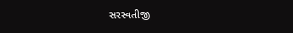સરસ્વતીજી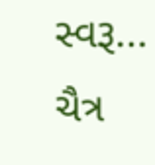સ્વરૂ...
ચૈત્ર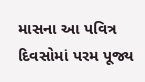માસના આ પવિત્ર દિવસોમાં પરમ પૂજ્ય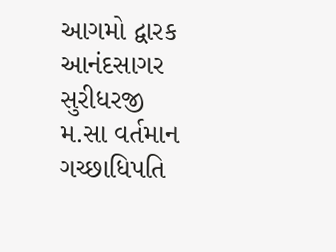આગમો દ્વારક આનંદસાગર સુરીધરજી મ.સા વર્તમાન ગચ્છાધિપતિ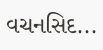વચનસિદ...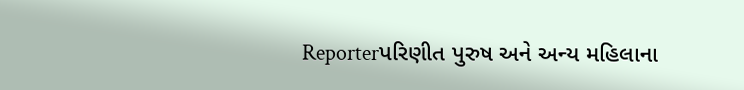Reporterપરિણીત પુરુષ અને અન્ય મહિલાના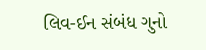લિવ-ઈન સંબંધ ગુનો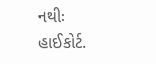નથીઃ હાઈકોર્ટ.